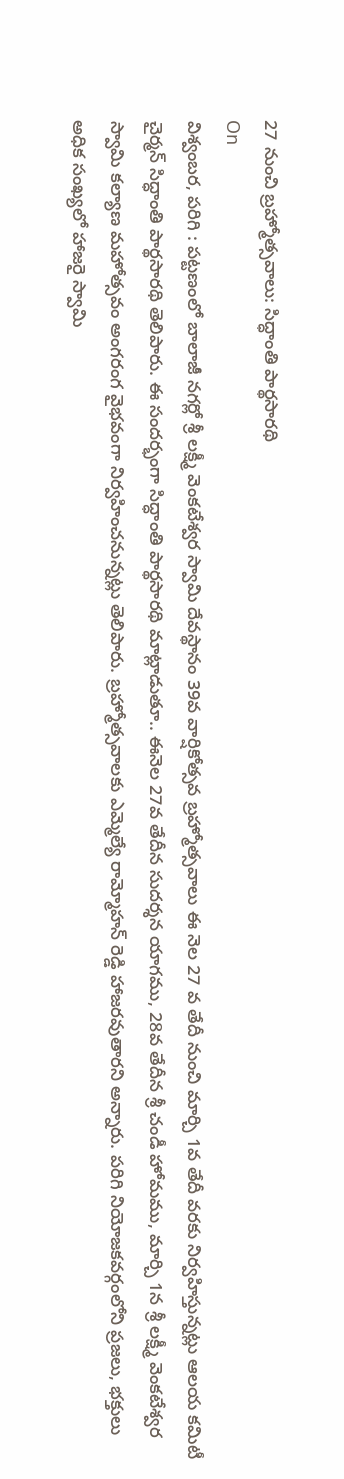27 నుంచి బ్రహ్మోత్సవాలు: సిద్ధాంతి పార్థసారథి
On
విశ్వంబర, పరిగి : పట్టణంలో బాలాజీ నగర్లో శ్రీ లక్ష్మీ వెంకటేశ్వర స్వామి దేవస్థానం 39వ వార్షికోత్సవ బ్రహ్మోత్సవాలు ఈ నెల 27 వ తేదీ నుంచి మార్చి 1వ తేదీ వరకు నిర్వహిస్తున్నట్లు ఆలయ కమిటీ చైర్మన్ సిద్ధాంతి పార్థసారథి తెలిపారు. ఈ సందర్భంగా సిద్ధాంతి పార్థసారథి మాట్లాడుతూ.. ఈనెల 27వ తేదీన సుదర్శన యాగము, 28వ తేదీన శ్రీ చండీ హోమము, మార్చి 1న శ్రీ లక్ష్మీ వెంకటేశ్వర స్వామి కల్యాణ మహోత్సవం అంగరంగ వైభవంగా నిర్వహించనున్నట్లు తెలిపారు. బ్రహ్మోత్సవాలకు ఎమ్మెల్యే రామ్మోహన్ రెడ్డి హాజరవుతారని అన్నారు. పరిగి నియోజకవర్గంలోని ప్రజలు, భక్తులు అధిక సంఖ్యలో హాజరై స్వామి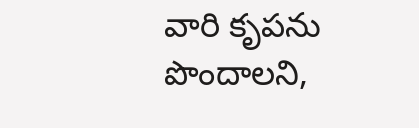వారి కృపను పొందాలని,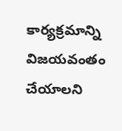కార్యక్రమాన్ని విజయవంతం చేయాలని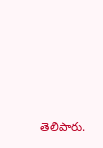తెలిపారు.